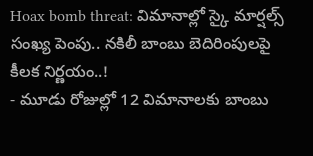Hoax bomb threat: విమానాల్లో స్కై మార్షల్స్ సంఖ్య పెంపు.. నకిలీ బాంబు బెదిరింపులపై కీలక నిర్ణయం..!
- మూడు రోజుల్లో 12 విమానాలకు బాంబు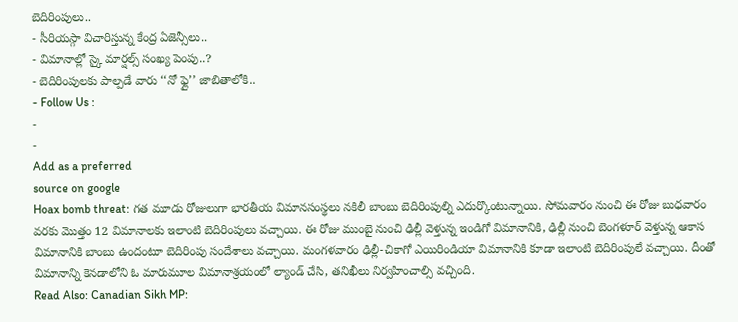బెదిరింపులు..
- సీరియస్గా విచారిస్తున్న కేంద్ర ఏజెన్సీలు..
- విమానాల్లో స్కై మార్షల్స్ సంఖ్య పెంపు..?
- బెదిరింపులకు పాల్పడే వారు ‘‘నో ఫ్లై’’ జాబితాలోకి..
- Follow Us :
-
-
Add as a preferred
source on google
Hoax bomb threat: గత మూడు రోజులుగా భారతీయ విమానసంస్థలు నకిలీ బాంబు బెదిరింపుల్ని ఎదుర్కొంటున్నాయి. సోమవారం నుంచి ఈ రోజు బుధవారం వరకు మొత్తం 12 విమానాలకు ఇలాంటి బెదిరింపులు వచ్చాయి. ఈ రోజు ముంబై నుంచి ఢిల్లీ వెళ్తున్న ఇండిగో విమానానికి, ఢిల్లీ నుంచి బెంగళూర్ వెళ్తున్న ఆకాస విమానానికి బాంబు ఉందంటూ బెదిరింపు సందేశాలు వచ్చాయి. మంగళవారం ఢిల్లీ-చికాగో ఎయిరిండియా విమానానికి కూడా ఇలాంటి బెదిరింపులే వచ్చాయి. దీంతో విమానాన్ని కెనడాలోని ఓ మారుమూల విమానాశ్రయంలో ల్యాండ్ చేసి, తనిఖీలు నిర్వహించాల్సి వచ్చింది.
Read Also: Canadian Sikh MP: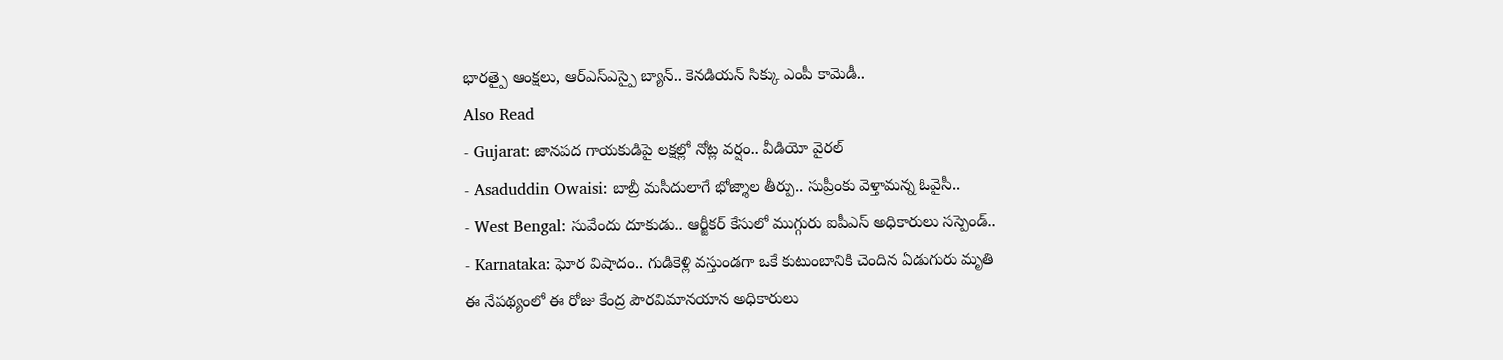భారత్పై ఆంక్షలు, ఆర్ఎస్ఎస్పై బ్యాన్.. కెనడియన్ సిక్కు ఎంపీ కామెడీ..
Also Read
- Gujarat: జానపద గాయకుడిపై లక్షల్లో నోట్ల వర్షం.. వీడియో వైరల్
- Asaduddin Owaisi: బాబ్రీ మసీదులాగే భోజ్శాల తీర్పు.. సుప్రీంకు వెళ్తామన్న ఓవైసీ..
- West Bengal: సువేందు దూకుడు.. ఆర్జీకర్ కేసులో ముగ్గురు ఐపీఎస్ అధికారులు సస్పెండ్..
- Karnataka: ఘోర విషాదం.. గుడికెళ్లి వస్తుండగా ఒకే కుటుంబానికి చెందిన ఏడుగురు మృతి
ఈ నేపథ్యంలో ఈ రోజు కేంద్ర పౌరవిమానయాన అధికారులు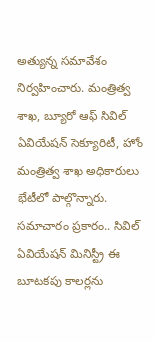అత్యున్న సమావేశం నిర్వహించారు. మంత్రిత్వ శాఖ, బ్యూరో ఆఫ్ సివిల్ ఏవియేషన్ సెక్యూరిటీ, హోం మంత్రిత్వ శాఖ అధికారులు భేటీలో పాల్గొన్నారు. సమాచారం ప్రకారం.. సివిల్ ఏవియేషన్ మినిస్ట్రీ ఈ బూటకపు కాలర్లను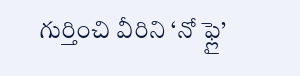గుర్తించి వీరిని ‘నో ఫ్లై’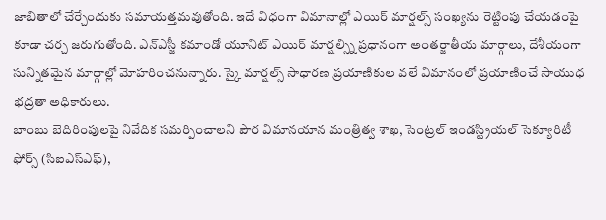జాబితాలో చేర్చేందుకు సమాయత్తమవుతోంది. ఇదే విధంగా విమానాల్లో ఎయిర్ మార్షల్స్ సంఖ్యను రెట్టింపు చేయడంపై కూడా చర్చ జరుగుతోంది. ఎన్ఎస్జీ కమాండో యూనిట్ ఎయిర్ మార్షల్స్ని ప్రధానంగా అంతర్జాతీయ మార్గాలు, దేశీయంగా సున్నితమైన మార్గాల్లో మోహరించనున్నారు. స్కై మార్షల్స్ సాధారణ ప్రయాణికుల వలే విమానంలో ప్రయాణించే సాయుధ భద్రతా అధికారులు.
బాంబు బెదిరింపులపై నివేదిక సమర్పించాలని పౌర విమానయాన మంత్రిత్వ శాఖ, సెంట్రల్ ఇండస్ట్రియల్ సెక్యూరిటీ ఫోర్స్ (సిఐఎస్ఎఫ్),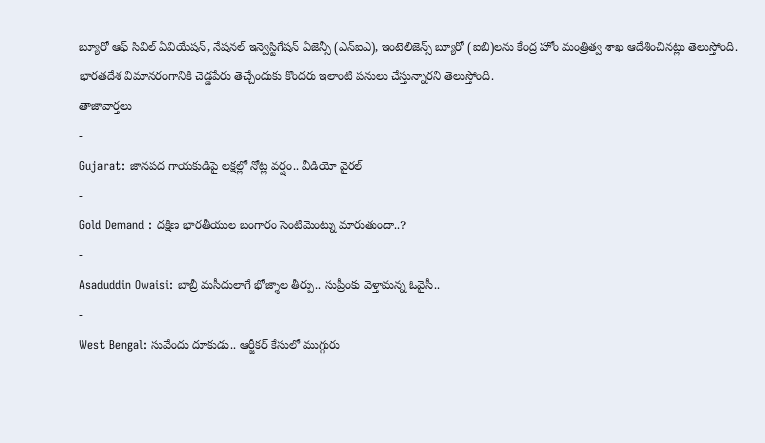బ్యూరో ఆఫ్ సివిల్ ఏవియేషన్, నేషనల్ ఇన్వెస్టిగేషన్ ఏజెన్సీ (ఎన్ఐఎ), ఇంటెలిజెన్స్ బ్యూరో (ఐబి)లను కేంద్ర హోం మంత్రిత్వ శాఖ ఆదేశించినట్లు తెలుస్తోంది. భారతదేశ విమానరంగానికి చెడ్డపేరు తెచ్చేందుకు కొందరు ఇలాంటి పనులు చేస్తున్నారని తెలుస్తోంది.
తాజావార్తలు
-
Gujarat: జానపద గాయకుడిపై లక్షల్లో నోట్ల వర్షం.. వీడియో వైరల్
-
Gold Demand : దక్షిణ భారతీయుల బంగారం సెంటిమెంట్ను మారుతుందా..?
-
Asaduddin Owaisi: బాబ్రీ మసీదులాగే భోజ్శాల తీర్పు.. సుప్రీంకు వెళ్తామన్న ఓవైసీ..
-
West Bengal: సువేందు దూకుడు.. ఆర్జీకర్ కేసులో ముగ్గురు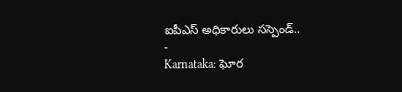ఐపీఎస్ అధికారులు సస్పెండ్..
-
Karnataka: ఘోర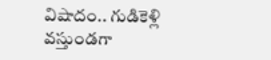విషాదం.. గుడికెళ్లి వస్తుండగా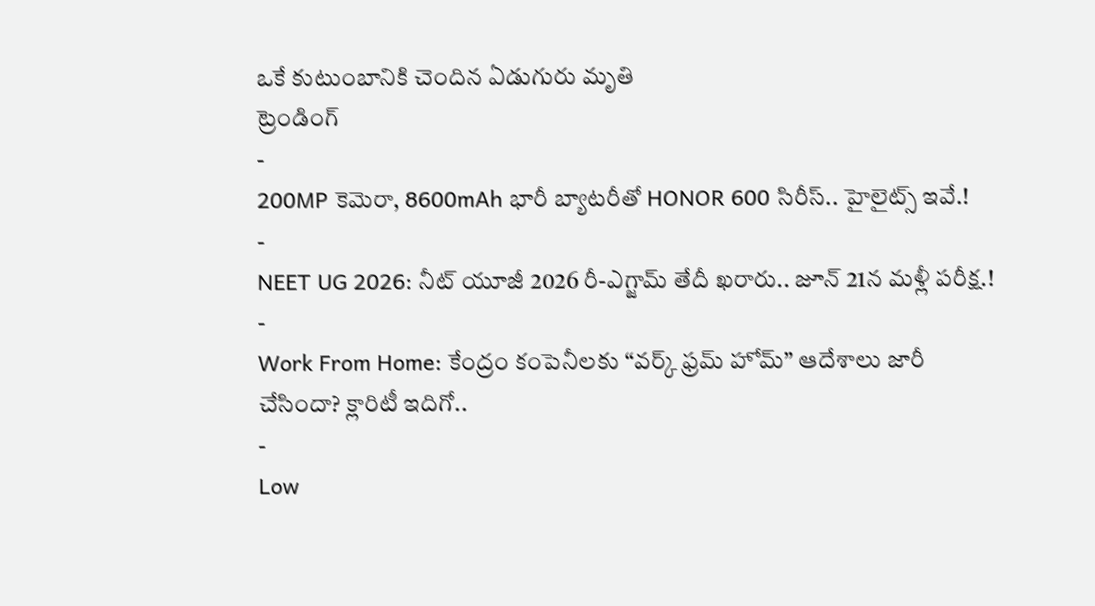ఒకే కుటుంబానికి చెందిన ఏడుగురు మృతి
ట్రెండింగ్
-
200MP కెమెరా, 8600mAh భారీ బ్యాటరీతో HONOR 600 సిరీస్.. హైలైట్స్ ఇవే.!
-
NEET UG 2026: నీట్ యూజీ 2026 రీ-ఎగ్జామ్ తేదీ ఖరారు.. జూన్ 21న మళ్లీ పరీక్ష.!
-
Work From Home: కేంద్రం కంపెనీలకు “వర్క్ ఫ్రమ్ హోమ్” ఆదేశాలు జారీ చేసిందా? క్లారిటీ ఇదిగో..
-
Low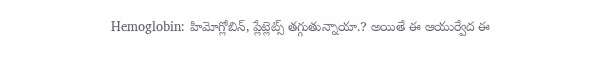Hemoglobin: హిమోగ్లోబిన్, ప్లేట్లెట్స్ తగ్గుతున్నాయా.? అయితే ఈ ఆయుర్వేద ఈ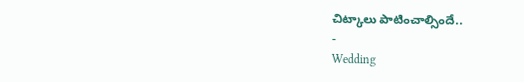చిట్కాలు పాటించాల్సిందే..
-
Wedding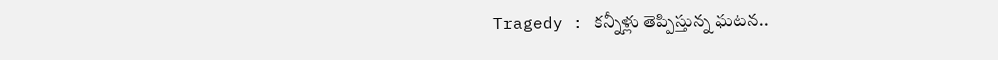Tragedy : కన్నీళ్లు తెప్పిస్తున్న ఘటన..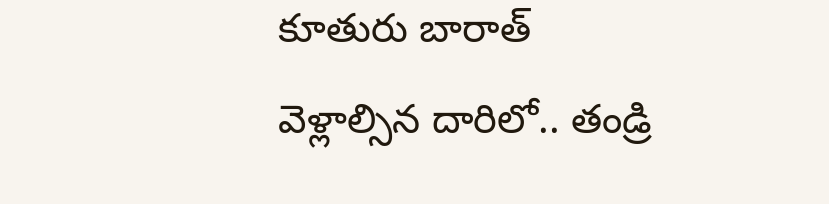కూతురు బారాత్ వెళ్లాల్సిన దారిలో.. తండ్రి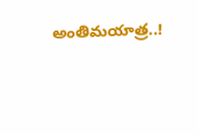అంతిమయాత్ర..!